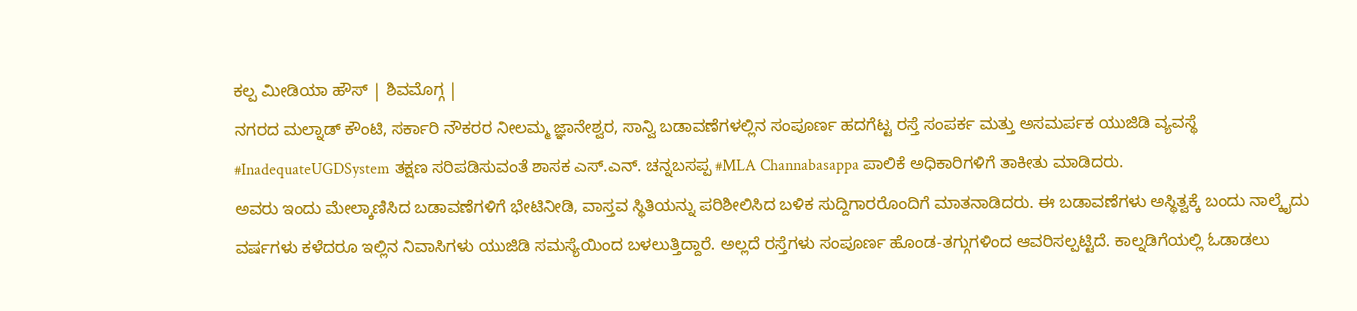ಕಲ್ಪ ಮೀಡಿಯಾ ಹೌಸ್ | ಶಿವಮೊಗ್ಗ |
ನಗರದ ಮಲ್ನಾಡ್ ಕೌಂಟಿ, ಸರ್ಕಾರಿ ನೌಕರರ ನೀಲಮ್ಮ ಜ್ಞಾನೇಶ್ವರ, ಸಾನ್ವಿ ಬಡಾವಣೆಗಳಲ್ಲಿನ ಸಂಪೂರ್ಣ ಹದಗೆಟ್ಟ ರಸ್ತೆ ಸಂಪರ್ಕ ಮತ್ತು ಅಸಮರ್ಪಕ ಯುಜಿಡಿ ವ್ಯವಸ್ಥೆ #InadequateUGDSystem ತಕ್ಷಣ ಸರಿಪಡಿಸುವಂತೆ ಶಾಸಕ ಎಸ್.ಎನ್. ಚನ್ನಬಸಪ್ಪ #MLA Channabasappa ಪಾಲಿಕೆ ಅಧಿಕಾರಿಗಳಿಗೆ ತಾಕೀತು ಮಾಡಿದರು.
ಅವರು ಇಂದು ಮೇಲ್ಕಾಣಿಸಿದ ಬಡಾವಣೆಗಳಿಗೆ ಭೇಟಿನೀಡಿ, ವಾಸ್ತವ ಸ್ಥಿತಿಯನ್ನು ಪರಿಶೀಲಿಸಿದ ಬಳಿಕ ಸುದ್ದಿಗಾರರೊಂದಿಗೆ ಮಾತನಾಡಿದರು. ಈ ಬಡಾವಣೆಗಳು ಅಸ್ಥಿತ್ವಕ್ಕೆ ಬಂದು ನಾಲ್ಕೈದು ವರ್ಷಗಳು ಕಳೆದರೂ ಇಲ್ಲಿನ ನಿವಾಸಿಗಳು ಯುಜಿಡಿ ಸಮಸ್ಯೆಯಿಂದ ಬಳಲುತ್ತಿದ್ದಾರೆ. ಅಲ್ಲದೆ ರಸ್ತೆಗಳು ಸಂಪೂರ್ಣ ಹೊಂಡ-ತಗ್ಗುಗಳಿಂದ ಆವರಿಸಲ್ಪಟ್ಟಿದೆ. ಕಾಲ್ನಡಿಗೆಯಲ್ಲಿ ಓಡಾಡಲು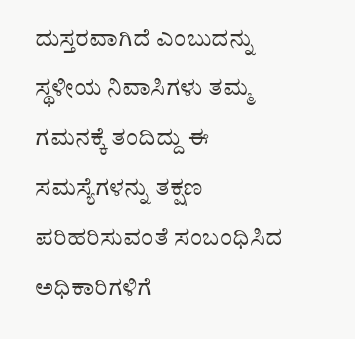ದುಸ್ತರವಾಗಿದೆ ಎಂಬುದನ್ನು ಸ್ಥಳೀಯ ನಿವಾಸಿಗಳು ತಮ್ಮ ಗಮನಕ್ಕೆ ತಂದಿದ್ದು ಈ ಸಮಸ್ಯೆಗಳನ್ನು ತಕ್ಷಣ ಪರಿಹರಿಸುವಂತೆ ಸಂಬಂಧಿಸಿದ ಅಧಿಕಾರಿಗಳಿಗೆ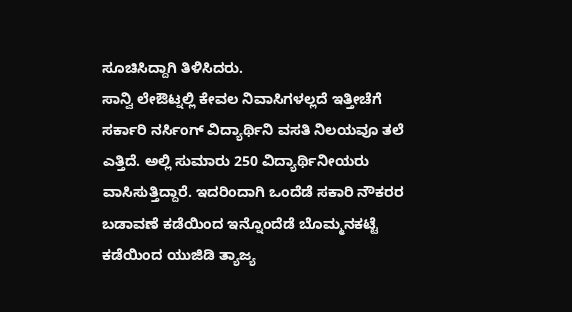ಸೂಚಿಸಿದ್ದಾಗಿ ತಿಳಿಸಿದರು.
ಸಾನ್ವಿ ಲೇಔಟ್ನಲ್ಲಿ ಕೇವಲ ನಿವಾಸಿಗಳಲ್ಲದೆ ಇತ್ತೀಚೆಗೆ ಸರ್ಕಾರಿ ನರ್ಸಿಂಗ್ ವಿದ್ಯಾರ್ಥಿನಿ ವಸತಿ ನಿಲಯವೂ ತಲೆ ಎತ್ತಿದೆ. ಅಲ್ಲಿ ಸುಮಾರು 250 ವಿದ್ಯಾರ್ಥಿನೀಯರು ವಾಸಿಸುತ್ತಿದ್ದಾರೆ. ಇದರಿಂದಾಗಿ ಒಂದೆಡೆ ಸಕಾರಿ ನೌಕರರ ಬಡಾವಣೆ ಕಡೆಯಿಂದ ಇನ್ನೊಂದೆಡೆ ಬೊಮ್ಮನಕಟ್ಟೆ ಕಡೆಯಿಂದ ಯುಜಿಡಿ ತ್ಯಾಜ್ಯ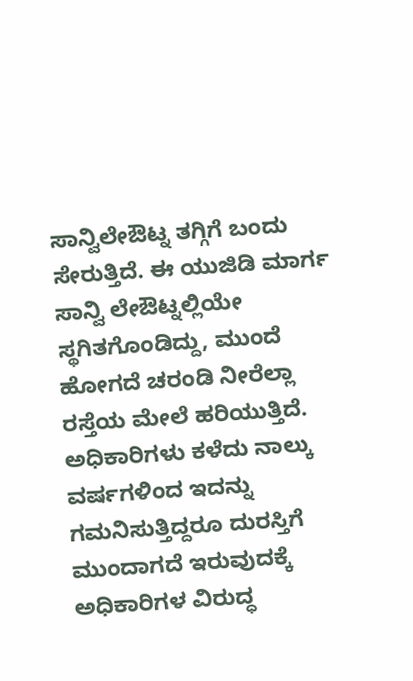ಸಾನ್ವಿಲೇಔಟ್ನ ತಗ್ಗಿಗೆ ಬಂದು ಸೇರುತ್ತಿದೆ. ಈ ಯುಜಿಡಿ ಮಾರ್ಗ ಸಾನ್ವಿ ಲೇಔಟ್ನಲ್ಲಿಯೇ ಸ್ಥಗಿತಗೊಂಡಿದ್ದು, ಮುಂದೆ ಹೋಗದೆ ಚರಂಡಿ ನೀರೆಲ್ಲಾ ರಸ್ತೆಯ ಮೇಲೆ ಹರಿಯುತ್ತಿದೆ. ಅಧಿಕಾರಿಗಳು ಕಳೆದು ನಾಲ್ಕು ವರ್ಷಗಳಿಂದ ಇದನ್ನು ಗಮನಿಸುತ್ತಿದ್ದರೂ ದುರಸ್ತಿಗೆ ಮುಂದಾಗದೆ ಇರುವುದಕ್ಕೆ ಅಧಿಕಾರಿಗಳ ವಿರುದ್ಧ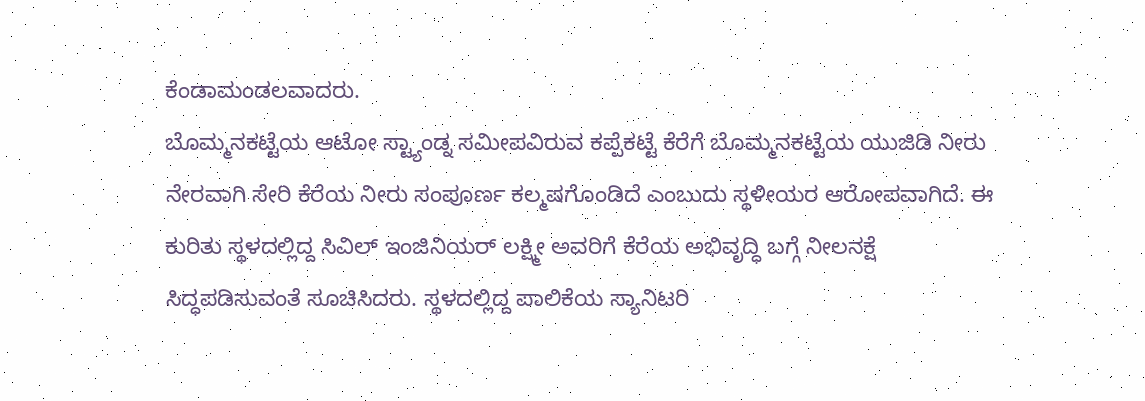ಕೆಂಡಾಮಂಡಲವಾದರು.
ಬೊಮ್ಮನಕಟ್ಟೆಯ ಆಟೋ ಸ್ಟ್ಯಾಂಡ್ನ ಸಮೀಪವಿರುವ ಕಪ್ಪೆಕಟ್ಟೆ ಕೆರೆಗೆ ಬೊಮ್ಮನಕಟ್ಟೆಯ ಯುಜಿಡಿ ನೀರು ನೇರವಾಗಿ ಸೇರಿ ಕೆರೆಯ ನೀರು ಸಂಪೂರ್ಣ ಕಲ್ಮಷಗೊಂಡಿದೆ ಎಂಬುದು ಸ್ಥಳೀಯರ ಆರೋಪವಾಗಿದೆ. ಈ ಕುರಿತು ಸ್ಥಳದಲ್ಲಿದ್ದ ಸಿವಿಲ್ ಇಂಜಿನಿಯರ್ ಲಕ್ಷ್ಮೀ ಅವರಿಗೆ ಕೆರೆಯ ಅಭಿವೃದ್ಧಿ ಬಗ್ಗೆ ನೀಲನಕ್ಷೆ ಸಿದ್ಧಪಡಿಸುವಂತೆ ಸೂಚಿಸಿದರು. ಸ್ಥಳದಲ್ಲಿದ್ದ ಪಾಲಿಕೆಯ ಸ್ಯಾನಿಟರಿ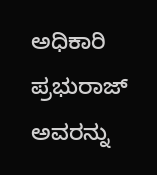ಅಧಿಕಾರಿ ಪ್ರಭುರಾಜ್ ಅವರನ್ನು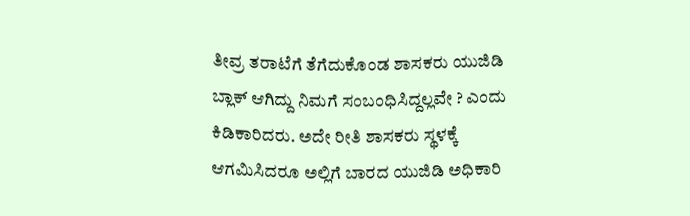ತೀವ್ರ ತರಾಟೆಗೆ ತೆಗೆದುಕೊಂಡ ಶಾಸಕರು ಯುಜಿಡಿ ಬ್ಲಾಕ್ ಆಗಿದ್ದು ನಿಮಗೆ ಸಂಬಂಧಿಸಿದ್ದಲ್ಲವೇ ? ಎಂದು ಕಿಡಿಕಾರಿದರು. ಅದೇ ರೀತಿ ಶಾಸಕರು ಸ್ಥಳಕ್ಕೆ ಆಗಮಿಸಿದರೂ ಅಲ್ಲಿಗೆ ಬಾರದ ಯುಜಿಡಿ ಅಧಿಕಾರಿ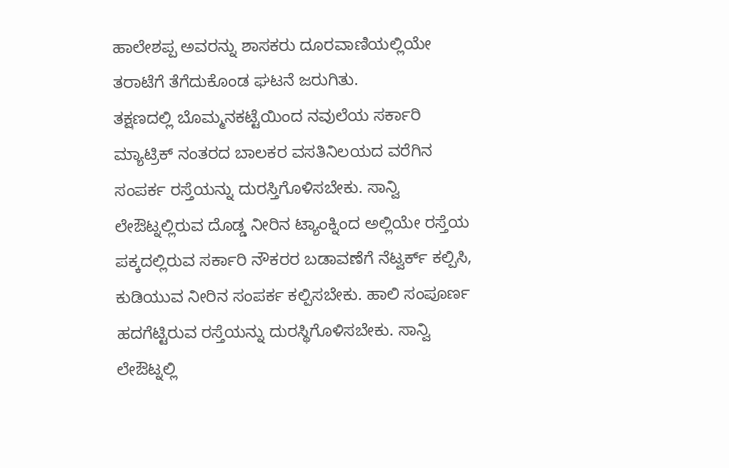ಹಾಲೇಶಪ್ಪ ಅವರನ್ನು ಶಾಸಕರು ದೂರವಾಣಿಯಲ್ಲಿಯೇ ತರಾಟೆಗೆ ತೆಗೆದುಕೊಂಡ ಘಟನೆ ಜರುಗಿತು.
ತಕ್ಷಣದಲ್ಲಿ ಬೊಮ್ಮನಕಟ್ಟೆಯಿಂದ ನವುಲೆಯ ಸರ್ಕಾರಿ ಮ್ಯಾಟ್ರಿಕ್ ನಂತರದ ಬಾಲಕರ ವಸತಿನಿಲಯದ ವರೆಗಿನ ಸಂಪರ್ಕ ರಸ್ತೆಯನ್ನು ದುರಸ್ತಿಗೊಳಿಸಬೇಕು. ಸಾನ್ವಿ ಲೇಔಟ್ನಲ್ಲಿರುವ ದೊಡ್ಡ ನೀರಿನ ಟ್ಯಾಂಕ್ನಿಂದ ಅಲ್ಲಿಯೇ ರಸ್ತೆಯ ಪಕ್ಕದಲ್ಲಿರುವ ಸರ್ಕಾರಿ ನೌಕರರ ಬಡಾವಣೆಗೆ ನೆಟ್ವರ್ಕ್ ಕಲ್ಪಿಸಿ, ಕುಡಿಯುವ ನೀರಿನ ಸಂಪರ್ಕ ಕಲ್ಪಿಸಬೇಕು. ಹಾಲಿ ಸಂಪೂರ್ಣ ಹದಗೆಟ್ಟಿರುವ ರಸ್ತೆಯನ್ನು ದುರಸ್ಥಿಗೊಳಿಸಬೇಕು. ಸಾನ್ವಿ ಲೇಔಟ್ನಲ್ಲಿ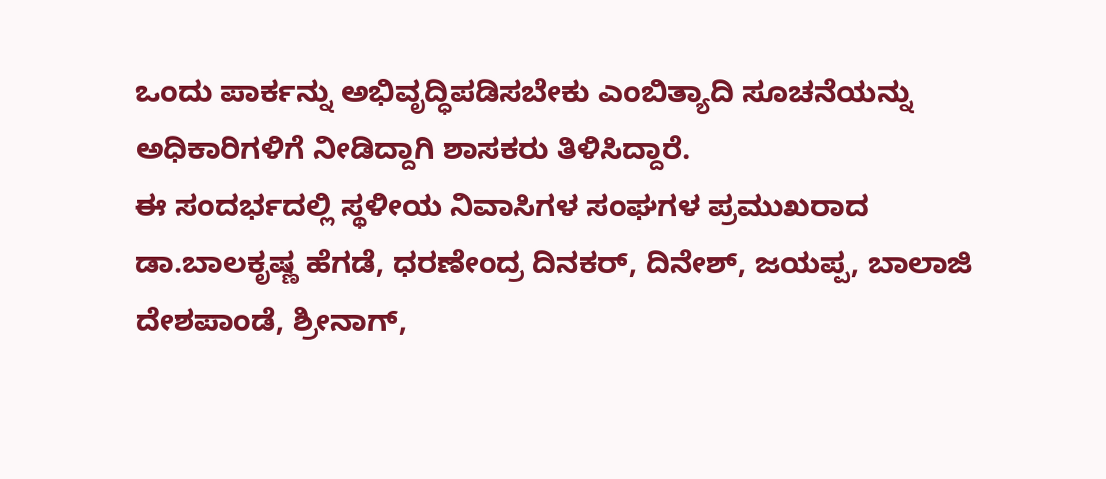ಒಂದು ಪಾರ್ಕನ್ನು ಅಭಿವೃದ್ಧಿಪಡಿಸಬೇಕು ಎಂಬಿತ್ಯಾದಿ ಸೂಚನೆಯನ್ನು ಅಧಿಕಾರಿಗಳಿಗೆ ನೀಡಿದ್ದಾಗಿ ಶಾಸಕರು ತಿಳಿಸಿದ್ದಾರೆ.
ಈ ಸಂದರ್ಭದಲ್ಲಿ ಸ್ಥಳೀಯ ನಿವಾಸಿಗಳ ಸಂಘಗಳ ಪ್ರಮುಖರಾದ ಡಾ.ಬಾಲಕೃಷ್ಣ ಹೆಗಡೆ, ಧರಣೇಂದ್ರ ದಿನಕರ್, ದಿನೇಶ್, ಜಯಪ್ಪ, ಬಾಲಾಜಿ ದೇಶಪಾಂಡೆ, ಶ್ರೀನಾಗ್,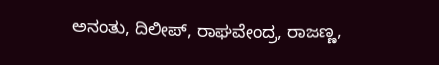ಅನಂತು, ದಿಲೀಪ್, ರಾಘವೇಂದ್ರ, ರಾಜಣ್ಣ,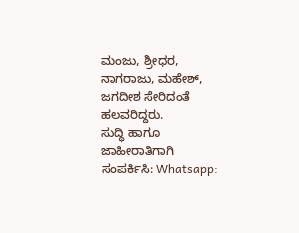ಮಂಜು, ಶ್ರೀಧರ, ನಾಗರಾಜು, ಮಹೇಶ್, ಜಗದೀಶ ಸೇರಿದಂತೆ ಹಲವರಿದ್ದರು.
ಸುದ್ಧಿ ಹಾಗೂ ಜಾಹೀರಾತಿಗಾಗಿ ಸಂಪರ್ಕಿಸಿ: Whatsapp: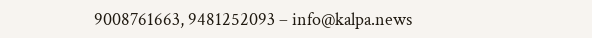9008761663, 9481252093 – info@kalpa.news